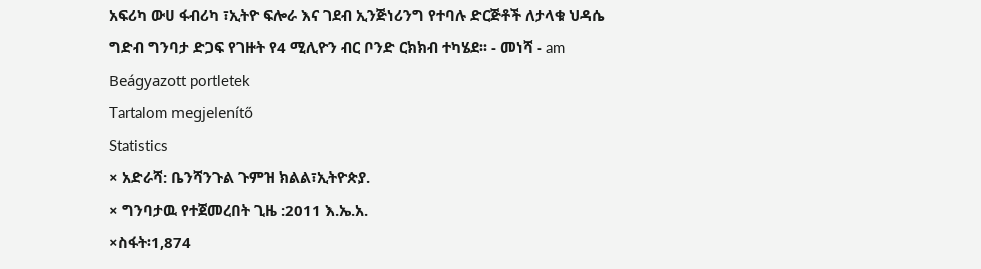አፍሪካ ውሀ ፋብሪካ ፣ኢትዮ ፍሎራ እና ገደብ ኢንጅነሪንግ የተባሉ ድርጅቶች ለታላቁ ህዳሴ ግድብ ግንባታ ድጋፍ የገዙት የ4 ሚሊዮን ብር ቦንድ ርክክብ ተካሄደ፡፡ - መነሻ - am
Beágyazott portletek
Tartalom megjelenítő
Statistics
× አድራሻ: ቤንሻንጉል ጉምዝ ክልል፣ኢትዮጵያ.
× ግንባታዉ የተጀመረበት ጊዜ :2011 እ.ኤ.አ.
×ስፋት፡1,874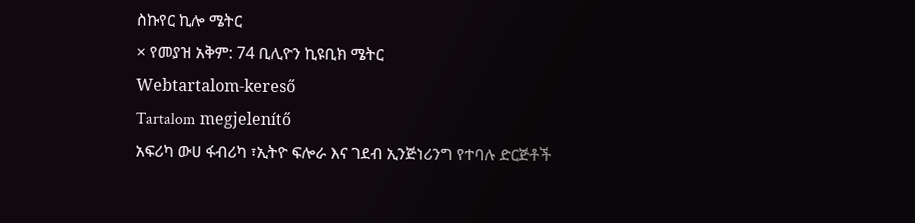ስኩየር ኪሎ ሜትር
× የመያዝ አቅም: 74 ቢሊዮን ኪዩቢክ ሜትር
Webtartalom-kereső
Tartalom megjelenítő
አፍሪካ ውሀ ፋብሪካ ፣ኢትዮ ፍሎራ እና ገደብ ኢንጅነሪንግ የተባሉ ድርጅቶች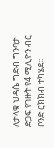ለታላቁ ህዳሴ ግድብ ግንባታ ድጋፍ የገዙት የ4 ሚሊዮን ብር ቦንድ ርክክብ ተካሄደ፡፡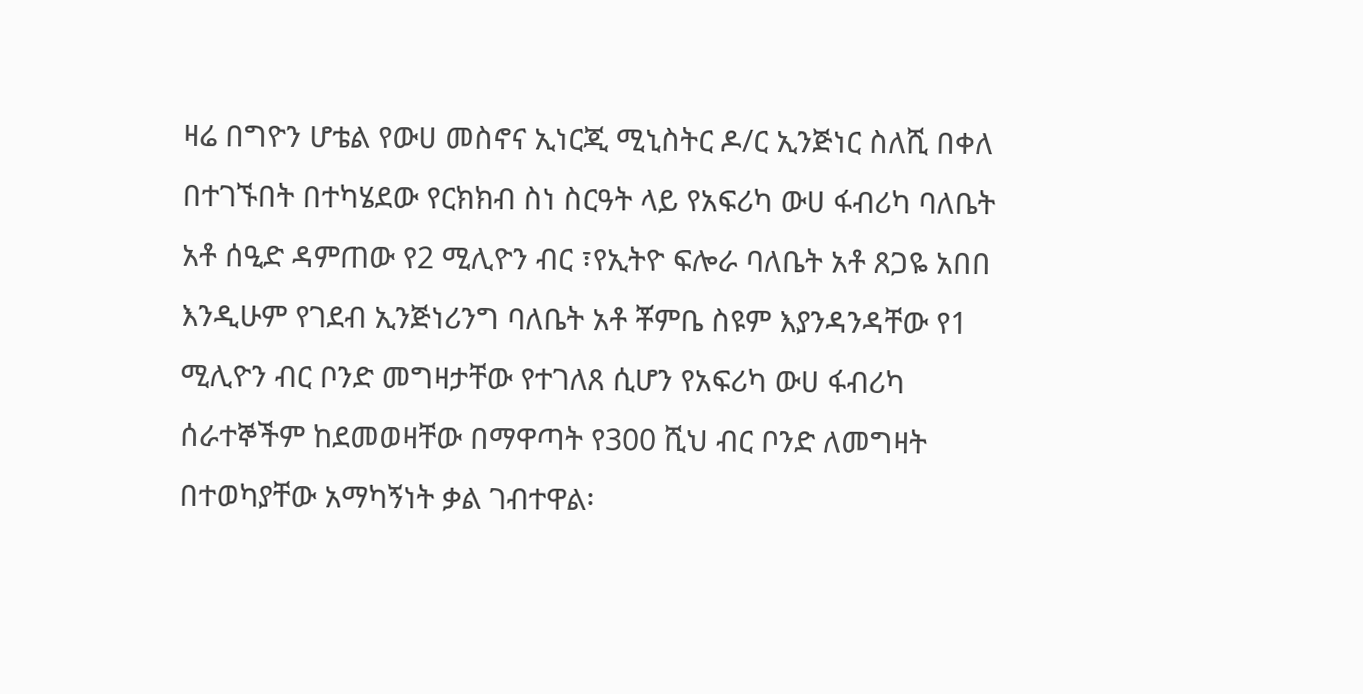ዛሬ በግዮን ሆቴል የውሀ መስኖና ኢነርጂ ሚኒስትር ዶ/ር ኢንጅነር ስለሺ በቀለ በተገኙበት በተካሄደው የርክክብ ስነ ስርዓት ላይ የአፍሪካ ውሀ ፋብሪካ ባለቤት አቶ ሰዒድ ዳምጠው የ2 ሚሊዮን ብር ፣የኢትዮ ፍሎራ ባለቤት አቶ ጸጋዬ አበበ እንዲሁም የገደብ ኢንጅነሪንግ ባለቤት አቶ ቾምቤ ስዩም እያንዳንዳቸው የ1 ሚሊዮን ብር ቦንድ መግዛታቸው የተገለጸ ሲሆን የአፍሪካ ውሀ ፋብሪካ ሰራተኞችም ከደመወዛቸው በማዋጣት የ300 ሺህ ብር ቦንድ ለመግዛት በተወካያቸው አማካኝነት ቃል ገብተዋል፡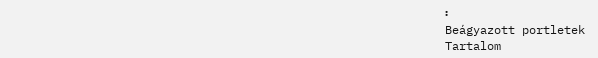፡
Beágyazott portletek
Tartalom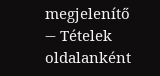megjelenítő
— Tételek oldalanként